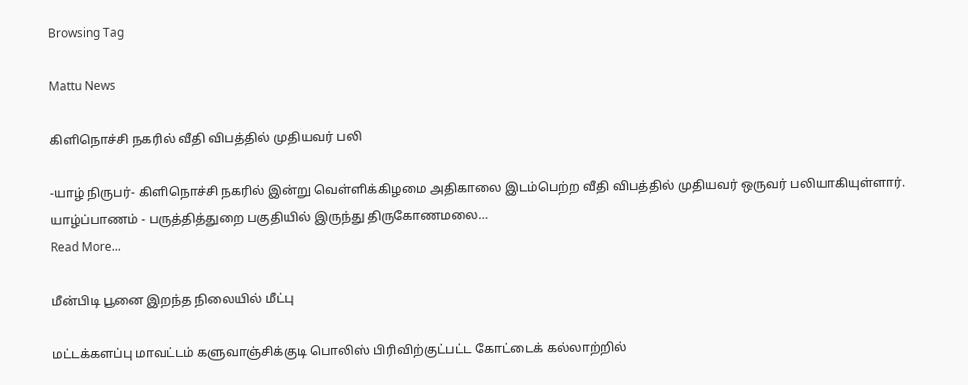Browsing Tag

Mattu News

கிளிநொச்சி நகரில் வீதி விபத்தில் முதியவர் பலி

-யாழ் நிருபர்- கிளிநொச்சி நகரில் இன்று வெள்ளிக்கிழமை அதிகாலை இடம்பெற்ற வீதி விபத்தில் முதியவர் ஒருவர் பலியாகியுள்ளார். யாழ்ப்பாணம் - பருத்தித்துறை பகுதியில் இருந்து திருகோணமலை…
Read More...

மீன்பிடி பூனை இறந்த நிலையில் மீட்பு

மட்டக்களப்பு மாவட்டம் களுவாஞ்சிக்குடி பொலிஸ் பிரிவிற்குட்பட்ட கோட்டைக் கல்லாற்றில்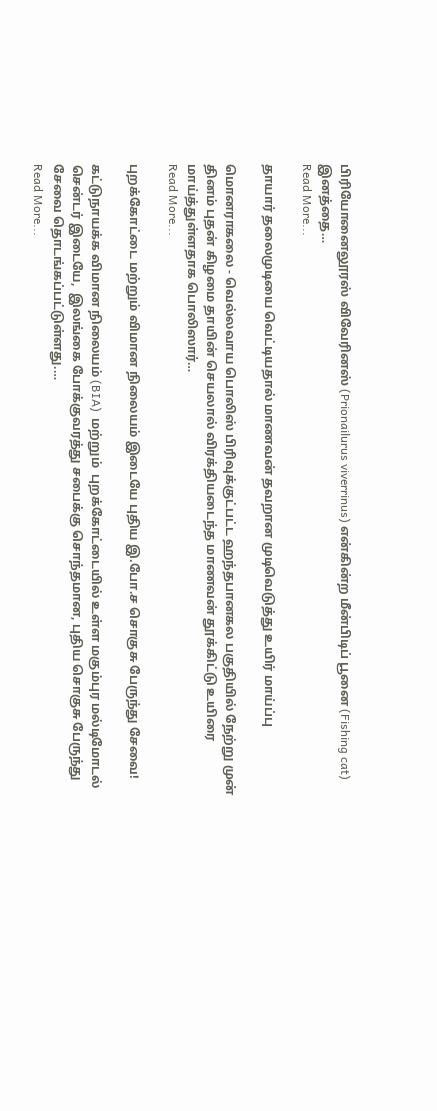பிரியோனைலூரஸ் விவேரினஸ் (Prionailurus viverrinus) என்கின்ற மீன்பிடிப் பூனை (Fishing cat) இனத்தை…
Read More...

தாயார் தலைமுடியை வெட்டியதால் மாணவன் தவறான முடிவெடுத்து உயிர் மாய்ப்பு

மொனராகலை - வெல்லவாய பொலிஸ் பிரிவுக்குட்பட்ட ஹந்தபானகல பகுதியில் நேற்று முன் தினம் புதன் கிழமை தாயின் செயலால் விரக்தியடைந்த மாணவன் தூக்கிட்டு உயிரை மாய்த்துள்ளதாக பொலிஸார்…
Read More...

புறக்கோட்டை மற்றும் விமான நிலையம் இடையே புதிய இ.போ.ச சொகுசு பேருந்து சேவை!

கட்டுநாயக்க விமான நிலையம் (BIA)  மற்றும்  புறக்கோட்டையில் உள்ள மகும்புர மல்டிமோடல் சென்டர் இடையே,  இலங்கை போக்குவரத்து சபைக்கு சொந்தமான, புதிய சொகுசு பேருந்து சேவை தொடங்கப்பட்டுள்ளது.…
Read More...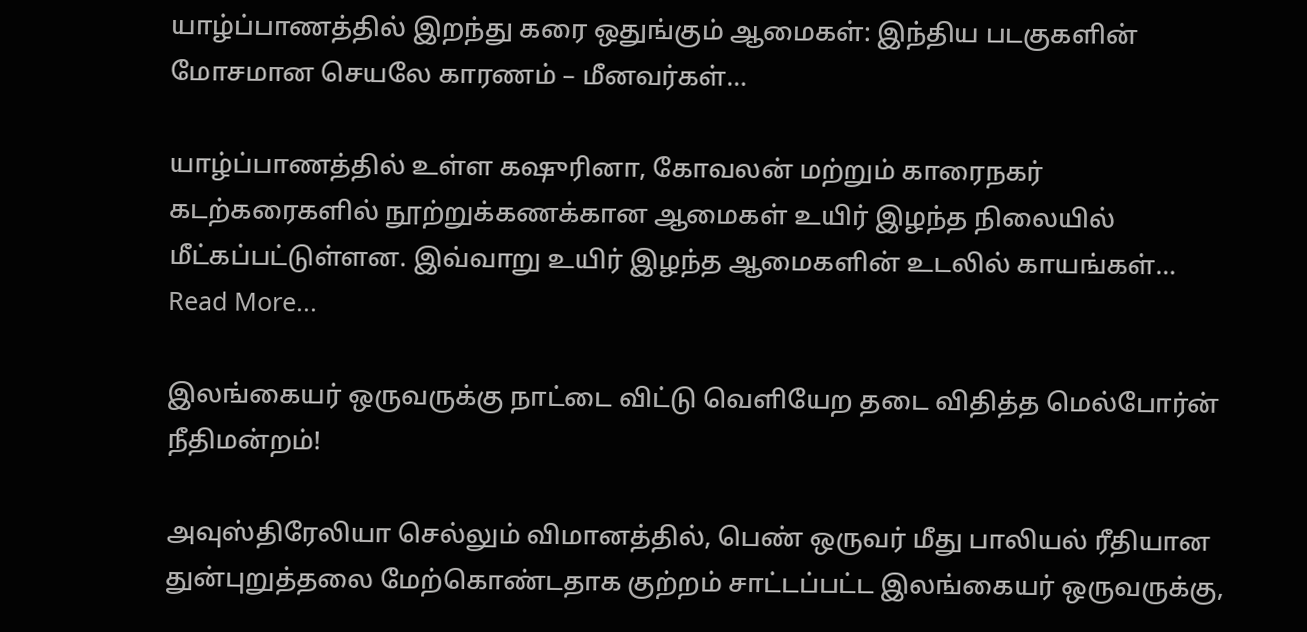யாழ்ப்பாணத்தில் இறந்து கரை ஒதுங்கும் ஆமைகள்: இந்திய படகுகளின் மோசமான செயலே காரணம் – மீனவர்கள்…

யாழ்ப்பாணத்தில் உள்ள கஷுரினா, கோவலன் மற்றும் காரைநகர் கடற்கரைகளில் நூற்றுக்கணக்கான ஆமைகள் உயிர் இழந்த நிலையில் மீட்கப்பட்டுள்ளன. இவ்வாறு உயிர் இழந்த ஆமைகளின் உடலில் காயங்கள்…
Read More...

இலங்கையர் ஒருவருக்கு நாட்டை விட்டு வெளியேற தடை விதித்த மெல்போர்ன் நீதிமன்றம்!

அவுஸ்திரேலியா செல்லும் விமானத்தில், பெண் ஒருவர் மீது பாலியல் ரீதியான துன்புறுத்தலை மேற்கொண்டதாக குற்றம் சாட்டப்பட்ட இலங்கையர் ஒருவருக்கு,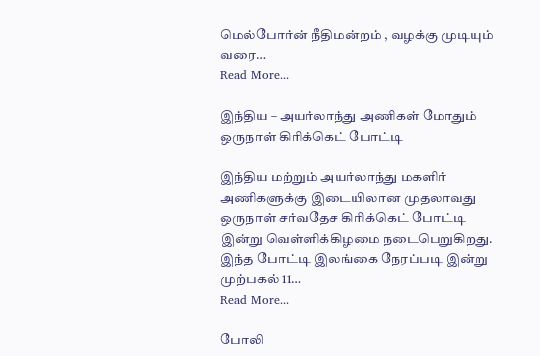மெல்போர்ன் நீதிமன்றம் , வழக்கு முடியும் வரை…
Read More...

இந்திய – அயர்லாந்து அணிகள் மோதும் ஒருநாள் கிரிக்கெட் போட்டி

இந்திய மற்றும் அயர்லாந்து மகளிர் அணிகளுக்கு இடையிலான முதலாவது ஒருநாள் சர்வதேச கிரிக்கெட் போட்டி இன்று வெள்ளிக்கிழமை நடைபெறுகிறது. இந்த போட்டி இலங்கை நேரப்படி இன்று முற்பகல் 11…
Read More...

போலி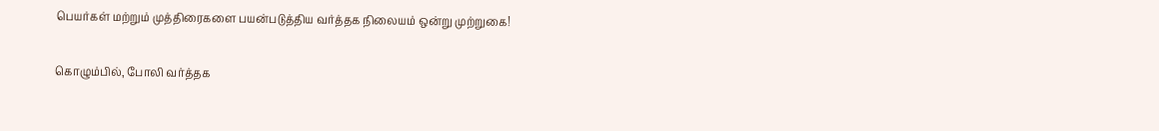பெயர்கள் மற்றும் முத்திரைகளை பயன்படுத்திய வர்த்தக நிலையம் ஒன்று முற்றுகை!

கொழும்பில், போலி வர்த்தக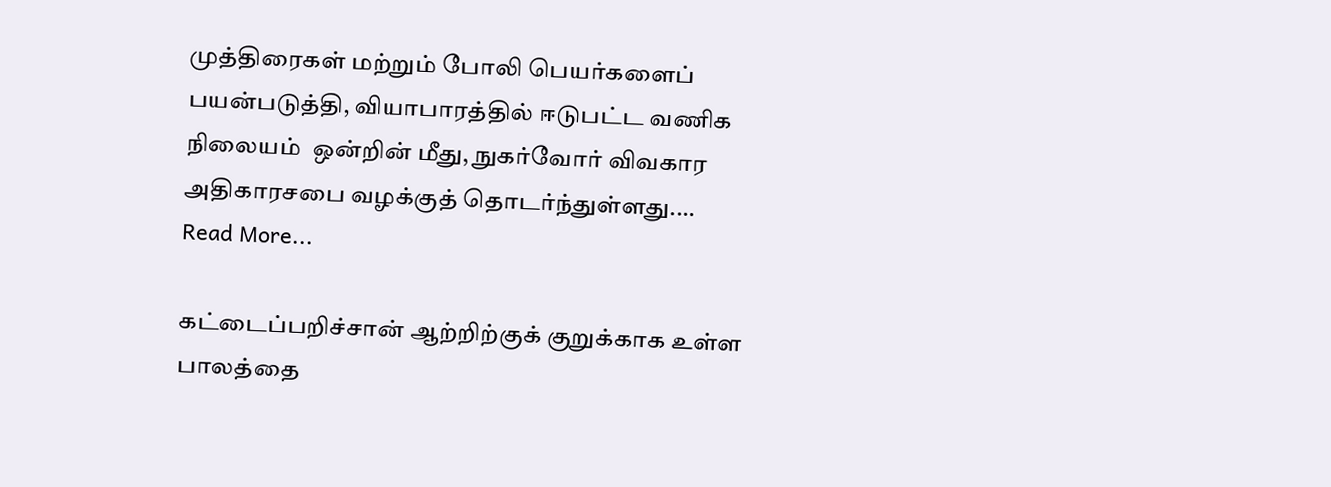முத்திரைகள் மற்றும் போலி பெயர்களைப் பயன்படுத்தி, வியாபாரத்தில் ஈடுபட்ட வணிக நிலையம்  ஒன்றின் மீது, நுகர்வோர் விவகார அதிகாரசபை வழக்குத் தொடர்ந்துள்ளது.…
Read More...

கட்டைப்பறிச்சான் ஆற்றிற்குக் குறுக்காக உள்ள பாலத்தை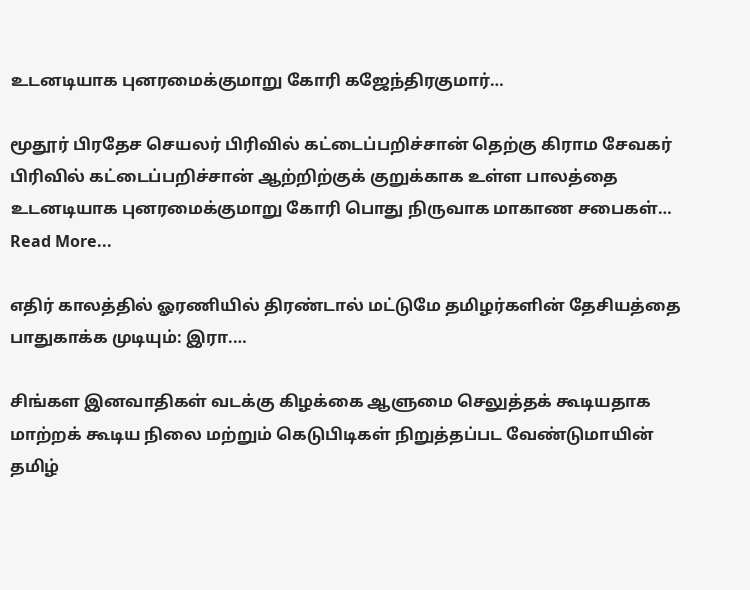உடனடியாக புனரமைக்குமாறு கோரி கஜேந்திரகுமார்…

மூதூர் பிரதேச செயலர் பிரிவில் கட்டைப்பறிச்சான் தெற்கு கிராம சேவகர் பிரிவில் கட்டைப்பறிச்சான் ஆற்றிற்குக் குறுக்காக உள்ள பாலத்தை உடனடியாக புனரமைக்குமாறு கோரி பொது நிருவாக மாகாண சபைகள்…
Read More...

எதிர் காலத்தில் ஓரணியில் திரண்டால் மட்டுமே தமிழர்களின் தேசியத்தை பாதுகாக்க முடியும்: இரா.…

சிங்கள இனவாதிகள் வடக்கு கிழக்கை ஆளுமை செலுத்தக் கூடியதாக மாற்றக் கூடிய நிலை மற்றும் கெடுபிடிகள் நிறுத்தப்பட வேண்டுமாயின் தமிழ்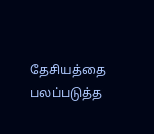தேசியத்தை பலப்படுத்த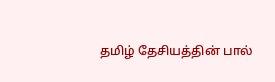தமிழ் தேசியத்தின் பால்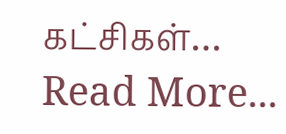கட்சிகள்…
Read More...